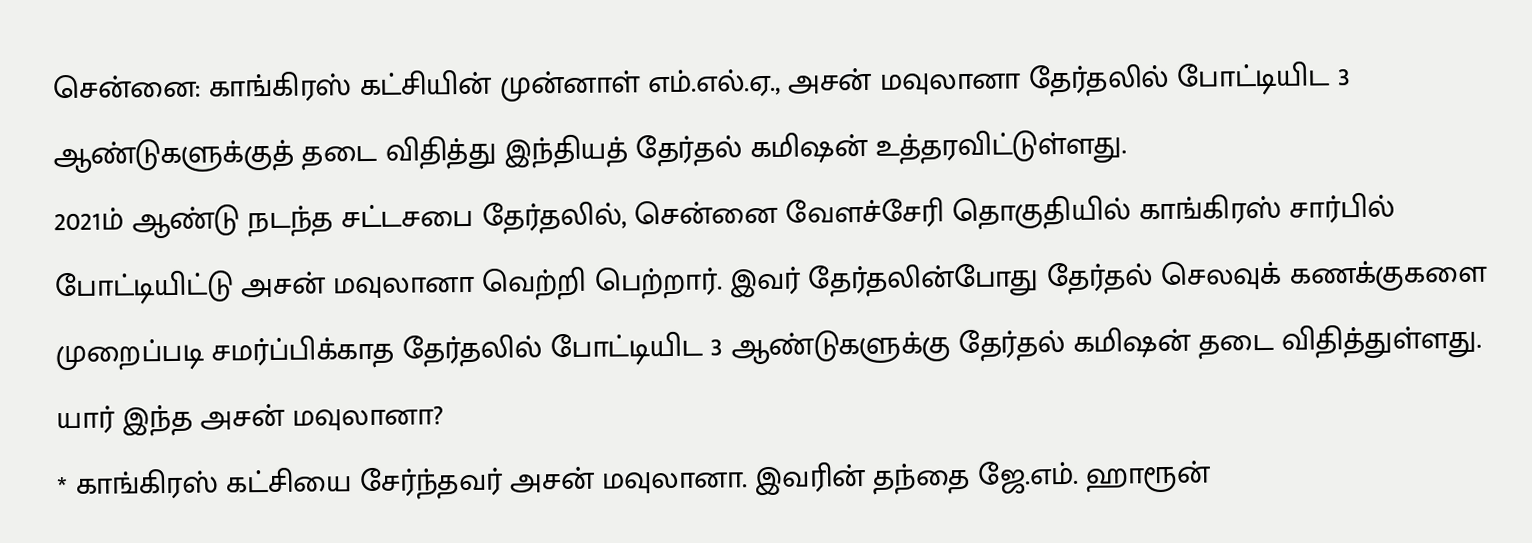சென்னை: காங்கிரஸ் கட்சியின் முன்னாள் எம்.எல்.ஏ., அசன் மவுலானா தேர்தலில் போட்டியிட 3 ஆண்டுகளுக்குத் தடை விதித்து இந்தியத் தேர்தல் கமிஷன் உத்தரவிட்டுள்ளது.
2021ம் ஆண்டு நடந்த சட்டசபை தேர்தலில், சென்னை வேளச்சேரி தொகுதியில் காங்கிரஸ் சார்பில் போட்டியிட்டு அசன் மவுலானா வெற்றி பெற்றார். இவர் தேர்தலின்போது தேர்தல் செலவுக் கணக்குகளை முறைப்படி சமர்ப்பிக்காத தேர்தலில் போட்டியிட 3 ஆண்டுகளுக்கு தேர்தல் கமிஷன் தடை விதித்துள்ளது.
யார் இந்த அசன் மவுலானா?
* காங்கிரஸ் கட்சியை சேர்ந்தவர் அசன் மவுலானா. இவரின் தந்தை ஜே.எம். ஹாரூன்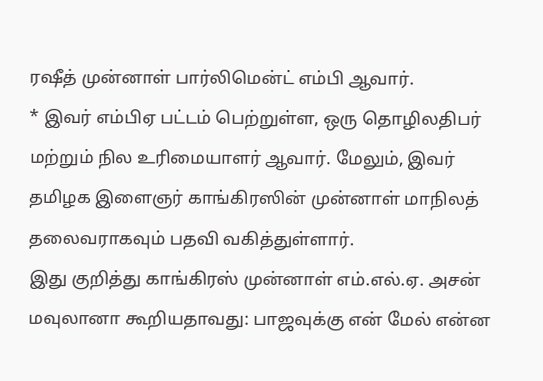ரஷீத் முன்னாள் பார்லிமென்ட் எம்பி ஆவார்.
* இவர் எம்பிஏ பட்டம் பெற்றுள்ள, ஒரு தொழிலதிபர் மற்றும் நில உரிமையாளர் ஆவார். மேலும், இவர் தமிழக இளைஞர் காங்கிரஸின் முன்னாள் மாநிலத் தலைவராகவும் பதவி வகித்துள்ளார்.
இது குறித்து காங்கிரஸ் முன்னாள் எம்.எல்.ஏ. அசன் மவுலானா கூறியதாவது: பாஜவுக்கு என் மேல் என்ன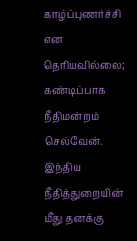காழ்ப்புணர்ச்சி என தெரியவில்லை; கண்டிப்பாக நீதிமன்றம் செல்வேன். இந்திய நீதித்துறையின் மீது தனக்கு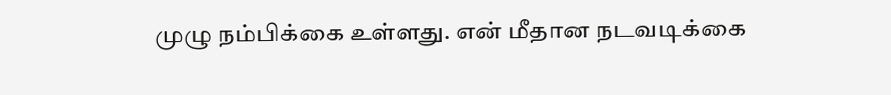முழு நம்பிக்கை உள்ளது. என் மீதான நடவடிக்கை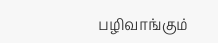பழிவாங்கும்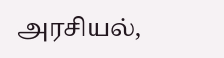அரசியல்,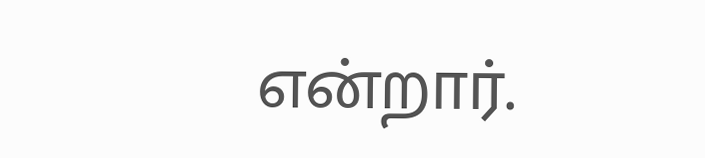என்றார்.